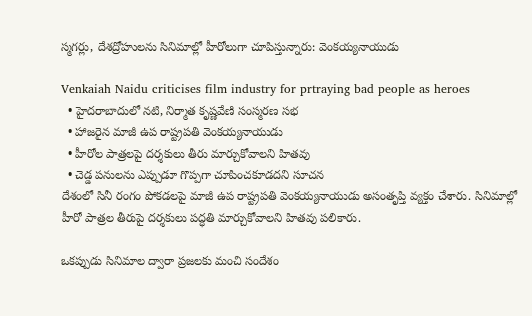స్మగర్లు, దేశద్రోహులను సినిమాల్లో హీరోలుగా చూపిస్తున్నారు: వెంకయ్యనాయుడు

Venkaiah Naidu criticises film industry for prtraying bad people as heroes
  • హైదరాబాదులో నటి, నిర్మాత కృష్ణవేణి సంస్మరణ సభ
  • హాజరైన మాజీ ఉప రాష్ట్రపతి వెంకయ్యనాయుడు
  • హీరోల పాత్రలపై దర్శకులు తీరు మార్చుకోవాలని హితవు
  • చెడ్డ పనులను ఎప్పుడూ గొప్పగా చూపించకూడదని సూచన
దేశంలో సినీ రంగం పోకడలపై మాజీ ఉప రాష్ట్రపతి వెంకయ్యనాయుడు అసంతృప్తి వ్యక్తం చేశారు. సినిమాల్లో హీరో పాత్రల తీరుపై దర్శకులు పద్ధతి మార్చుకోవాలని హితవు పలికారు.

ఒకప్పుడు సినిమాల ద్వారా ప్రజలకు మంచి సందేశం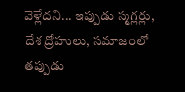వెళ్లేదని... ఇప్పుడు స్మగ్లర్లు, దేశ ద్రోహులు, సమాజంలో తప్పుడు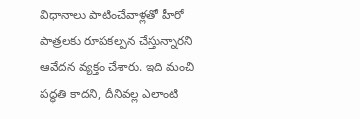విధానాలు పాటించేవాళ్లతో హీరో పాత్రలకు రూపకల్పన చేస్తున్నారని ఆవేదన వ్యక్తం చేశారు. ఇది మంచి పద్ధతి కాదని, దీనివల్ల ఎలాంటి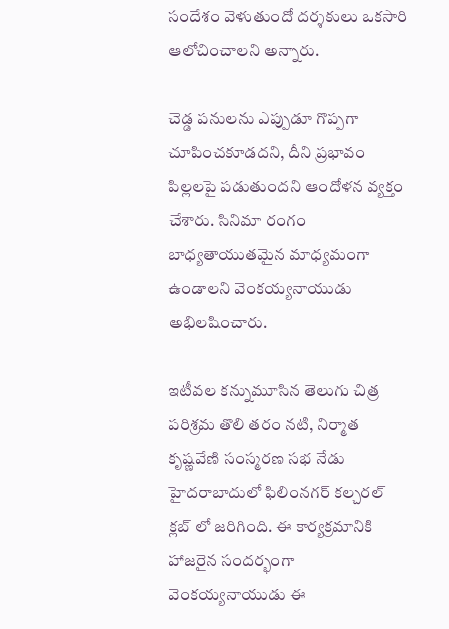సందేశం వెళుతుందో దర్శకులు ఒకసారి ఆలోచించాలని అన్నారు.

చెడ్డ పనులను ఎప్పుడూ గొప్పగా చూపించకూడదని, దీని ప్రభావం పిల్లలపై పడుతుందని ఆందోళన వ్యక్తం చేశారు. సినిమా రంగం బాధ్యతాయుతమైన మాధ్యమంగా ఉండాలని వెంకయ్యనాయుడు అభిలషించారు.

ఇటీవల కన్నుమూసిన తెలుగు చిత్ర పరిశ్రమ తొలి తరం నటి, నిర్మాత కృష్ణవేణి సంస్మరణ సభ నేడు హైదరాబాదులో ఫిలింనగర్ కల్చరల్ క్లబ్ లో జరిగింది. ఈ కార్యక్రమానికి హాజరైన సందర్భంగా వెంకయ్యనాయుడు ఈ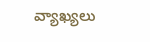వ్యాఖ్యలు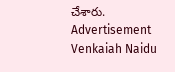చేశారు.
Advertisement
Venkaiah Naidu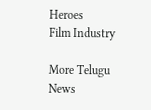Heroes
Film Industry

More Telugu News